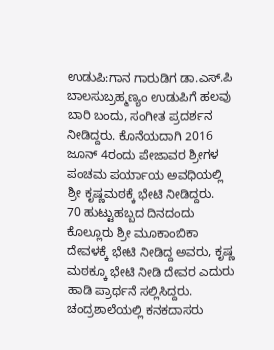ಉಡುಪಿ:ಗಾನ ಗಾರುಡಿಗ ಡಾ.ಎಸ್.ಪಿ ಬಾಲಸುಬ್ರಹ್ಮಣ್ಯಂ ಉಡುಪಿಗೆ ಹಲವು ಬಾರಿ ಬಂದು, ಸಂಗೀತ ಪ್ರದರ್ಶನ ನೀಡಿದ್ದರು. ಕೊನೆಯದಾಗಿ 2016 ಜೂನ್ 4ರಂದು ಪೇಜಾವರ ಶ್ರೀಗಳ ಪಂಚಮ ಪರ್ಯಾಯ ಅವಧಿಯಲ್ಲಿ ಶ್ರೀ ಕೃಷ್ಣಮಠಕ್ಕೆ ಭೇಟಿ ನೀಡಿದ್ದರು.
70 ಹುಟ್ಟುಹಬ್ಬದ ದಿನದಂದು ಕೊಲ್ಲೂರು ಶ್ರೀ ಮೂಕಾಂಬಿಕಾ ದೇವಳಕ್ಕೆ ಭೇಟಿ ನೀಡಿದ್ದ ಅವರು, ಕೃಷ್ಣ ಮಠಕ್ಕೂ ಭೇಟಿ ನೀಡಿ ದೇವರ ಎದುರು ಹಾಡಿ ಪ್ರಾರ್ಥನೆ ಸಲ್ಲಿಸಿದ್ದರು. ಚಂದ್ರಶಾಲೆಯಲ್ಲಿ ಕನಕದಾಸರು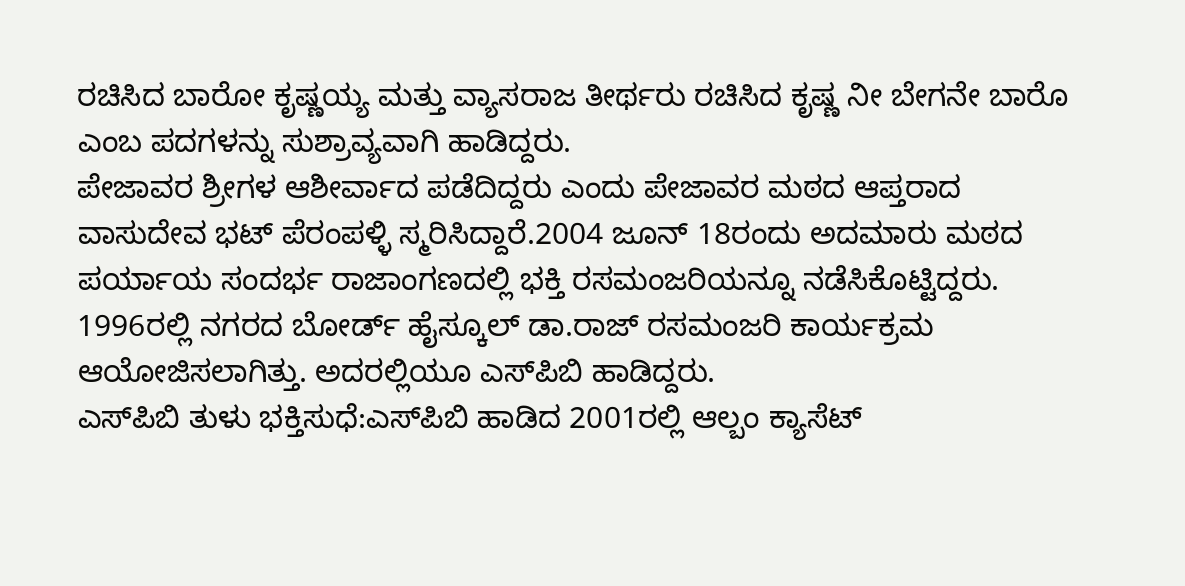ರಚಿಸಿದ ಬಾರೋ ಕೃಷ್ಣಯ್ಯ ಮತ್ತು ವ್ಯಾಸರಾಜ ತೀರ್ಥರು ರಚಿಸಿದ ಕೃಷ್ಣ ನೀ ಬೇಗನೇ ಬಾರೊ ಎಂಬ ಪದಗಳನ್ನು ಸುಶ್ರಾವ್ಯವಾಗಿ ಹಾಡಿದ್ದರು.
ಪೇಜಾವರ ಶ್ರೀಗಳ ಆಶೀರ್ವಾದ ಪಡೆದಿದ್ದರು ಎಂದು ಪೇಜಾವರ ಮಠದ ಆಪ್ತರಾದ ವಾಸುದೇವ ಭಟ್ ಪೆರಂಪಳ್ಳಿ ಸ್ಮರಿಸಿದ್ದಾರೆ.2004 ಜೂನ್ 18ರಂದು ಅದಮಾರು ಮಠದ ಪರ್ಯಾಯ ಸಂದರ್ಭ ರಾಜಾಂಗಣದಲ್ಲಿ ಭಕ್ತಿ ರಸಮಂಜರಿಯನ್ನೂ ನಡೆಸಿಕೊಟ್ಟಿದ್ದರು. 1996ರಲ್ಲಿ ನಗರದ ಬೋರ್ಡ್ ಹೈಸ್ಕೂಲ್ ಡಾ.ರಾಜ್ ರಸಮಂಜರಿ ಕಾರ್ಯಕ್ರಮ ಆಯೋಜಿಸಲಾಗಿತ್ತು. ಅದರಲ್ಲಿಯೂ ಎಸ್‌ಪಿಬಿ ಹಾಡಿದ್ದರು.
ಎಸ್‌ಪಿಬಿ ತುಳು ಭಕ್ತಿಸುಧೆ:ಎಸ್‌ಪಿಬಿ ಹಾಡಿದ 2001ರಲ್ಲಿ ಆಲ್ಬಂ ಕ್ಯಾಸೆಟ್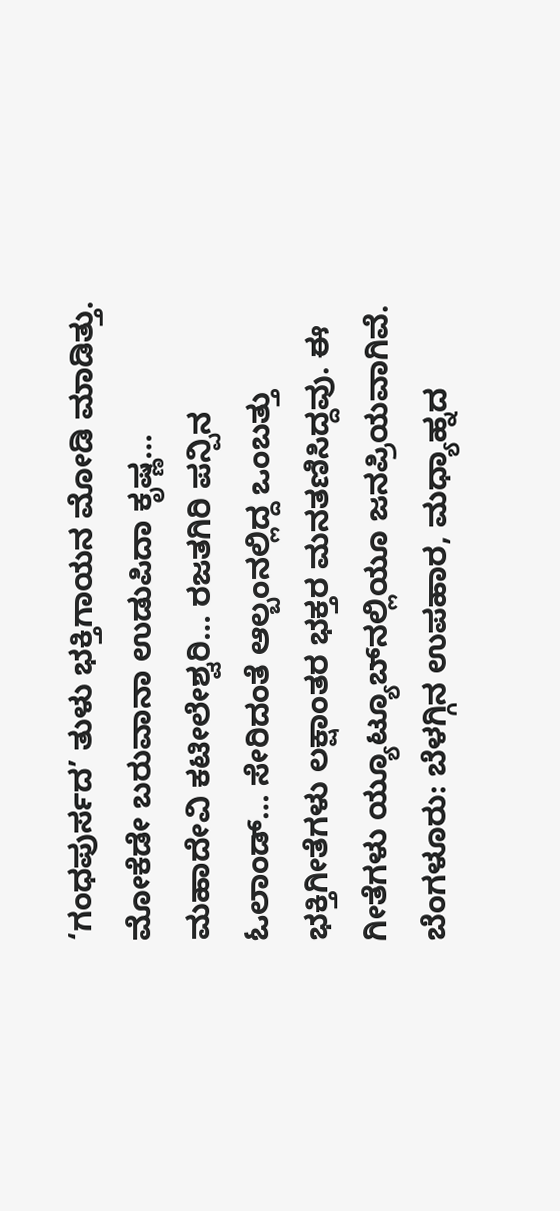‘ಗಂಧಪುರ್ಸದ’ ತುಳು ಭಕ್ತಿಗಾಯನ ಮೋಡಿ ಮಾಡಿತ್ತು. ಮೋಕೆಡೇ ಬರುವಾನಾ ಉಡುಪಿದಾ ಕೃಷ್ಣ… ಮಹಾದೇವಿ ಕಟೀಲೇಶ್ವರಿ… ರಜತಗಿರಿ ಪನ್ಪಿನ ಓಲಾಂಡ್… ಸೇರಿದಂತೆ ಆಲ್ಬಂನಲ್ಲಿದ್ದ ಒಂಬತ್ತು ಭಕ್ತಿಗೀತೆಗಳು ಲಕ್ಷಾಂತರ ಭಕ್ತರ ಮನತಣಿಸಿದ್ದವು. ಈ ಗೀತೆಗಳು ಯ್ಯೂಟ್ಯೂಬ್‌ನಲ್ಲಿಯೂ ಜನಪ್ರಿಯವಾಗಿವೆ.
ಬೆಂಗಳೂರು: ಬೆಳಗ್ಗಿನ ಉಪಹಾರ, ಮಧ್ಯಾಹ್ನದ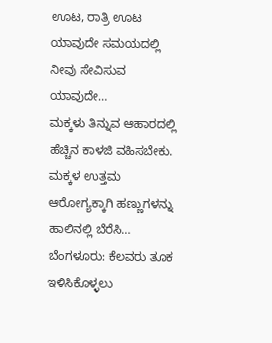ಊಟ, ರಾತ್ರಿ ಊಟ ಯಾವುದೇ ಸಮಯದಲ್ಲಿ ನೀವು ಸೇವಿಸುವ ಯಾವುದೇ…
ಮಕ್ಕಳು ತಿನ್ನುವ ಆಹಾರದಲ್ಲಿ ಹೆಚ್ಚಿನ ಕಾಳಜಿ ವಹಿಸಬೇಕು. ಮಕ್ಕಳ ಉತ್ತಮ ಆರೋಗ್ಯಕ್ಕಾಗಿ ಹಣ್ಣುಗಳನ್ನು ಹಾಲಿನಲ್ಲಿ ಬೆರೆಸಿ…
ಬೆಂಗಳೂರು: ಕೆಲವರು ತೂಕ ಇಳಿಸಿಕೊಳ್ಳಲು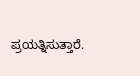ಪ್ರಯತ್ನಿಸುತ್ತಾರೆ.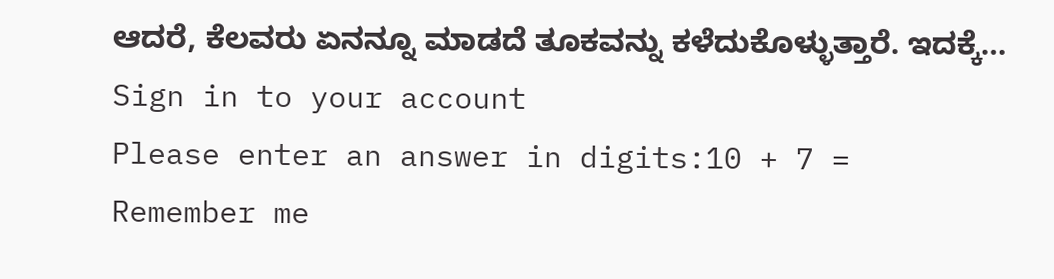ಆದರೆ, ಕೆಲವರು ಏನನ್ನೂ ಮಾಡದೆ ತೂಕವನ್ನು ಕಳೆದುಕೊಳ್ಳುತ್ತಾರೆ. ಇದಕ್ಕೆ…
Sign in to your account
Please enter an answer in digits:10 + 7 =
Remember me